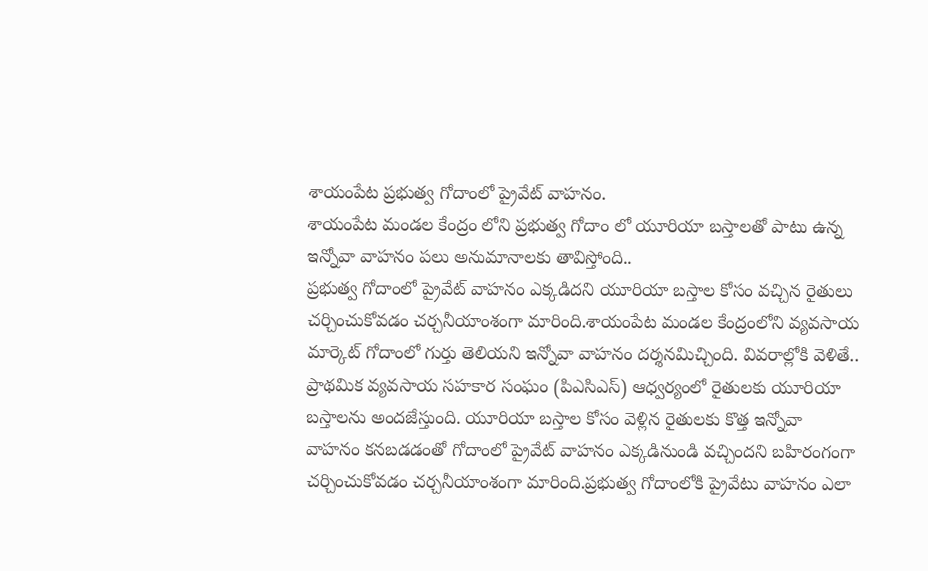శాయంపేట ప్రభుత్వ గోదాంలో ప్రైవేట్ వాహనం.
శాయంపేట మండల కేంద్రం లోని ప్రభుత్వ గోదాం లో యూరియా బస్తాలతో పాటు ఉన్న ఇన్నోవా వాహనం పలు అనుమానాలకు తావిస్తోంది..
ప్రభుత్వ గోదాంలో ప్రైవేట్ వాహనం ఎక్కడిదని యూరియా బస్తాల కోసం వచ్చిన రైతులు చర్చించుకోవడం చర్చనీయాంశంగా మారింది.శాయంపేట మండల కేంద్రంలోని వ్యవసాయ మార్కెట్ గోదాంలో గుర్తు తెలియని ఇన్నోవా వాహనం దర్శనమిచ్చింది. వివరాల్లోకి వెళితే.. ప్రాథమిక వ్యవసాయ సహకార సంఘం (పిఎసిఎస్) ఆధ్వర్యంలో రైతులకు యూరియా బస్తాలను అందజేస్తుంది. యూరియా బస్తాల కోసం వెళ్లిన రైతులకు కొత్త ఇన్నోవా వాహనం కనబడడంతో గోదాంలో ప్రైవేట్ వాహనం ఎక్కడినుండి వచ్చిందని బహిరంగంగా చర్చించుకోవడం చర్చనీయాంశంగా మారింది.ప్రభుత్వ గోదాంలోకి ప్రైవేటు వాహనం ఎలా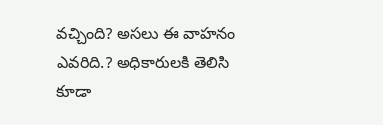వచ్చింది? అసలు ఈ వాహనం ఎవరిది.? అధికారులకి తెలిసి కూడా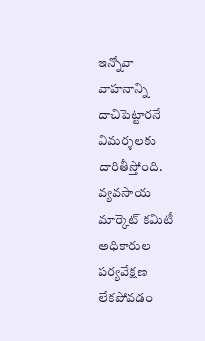ఇన్నోవా వాహనాన్ని దాచిపెట్టారనే విమర్శలకు దారితీస్తోంది. వ్యవసాయ మార్కెట్ కమిటీ అధికారుల పర్యవేక్షణ లేకపోవడం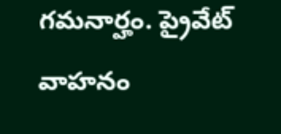గమనార్హం. ప్రైవేట్ వాహనం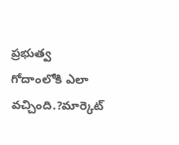ప్రభుత్వ గోదాంలోకి ఎలా వచ్చింది.?మార్కెట్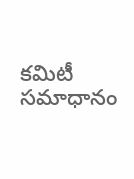కమిటీ సమాధానం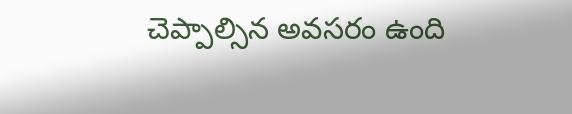చెప్పాల్సిన అవసరం ఉంది